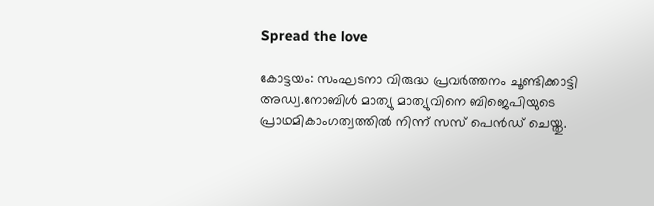Spread the love

കോട്ടയം: സംഘടനാ വിരുദ്ധ പ്രവർത്തനം ചൂണ്ടിക്കാട്ടി അഡ്വ.നോബിൾ മാത്യു മാത്യുവിനെ ബിജെപിയുടെ പ്രാഥമികാംഗത്വത്തിൽ നിന്ന് സസ് പെൻഡ് ചെയ്തു.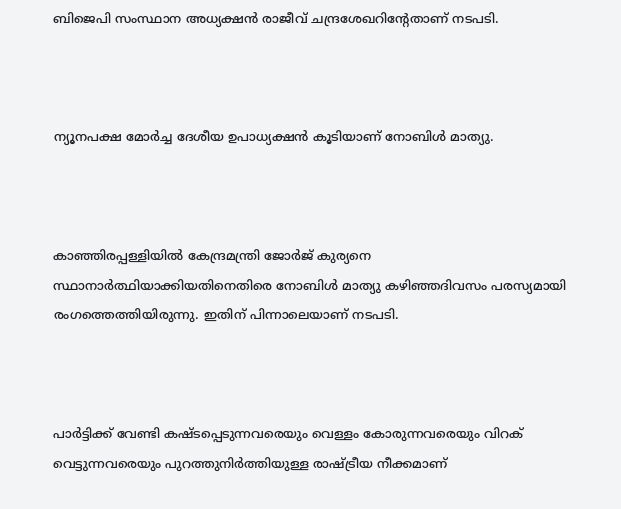ബിജെപി സംസ്ഥാന അധ്യക്ഷൻ രാജീവ് ചന്ദ്രശേഖറിൻ്റേതാണ് നടപടി.



ന്യൂനപക്ഷ മോർച്ച ദേശീയ ഉപാധ്യക്ഷൻ കൂടിയാണ് നോബിൾ മാത്യു.



കാഞ്ഞിരപ്പള്ളിയിൽ കേന്ദ്രമന്ത്രി ജോർജ് കുര്യനെ സ്ഥാനാർത്ഥിയാക്കിയതിനെതിരെ നോബിൾ മാത്യു കഴിഞ്ഞദിവസം പരസ്യമായി രംഗത്തെത്തിയിരുന്നു. ഇതിന് പിന്നാലെയാണ് നടപടി.



പാർട്ടിക്ക് വേണ്ടി കഷ്ടപ്പെടുന്നവരെയും വെള്ളം കോരുന്നവരെയും വിറക് വെട്ടുന്നവരെയും പുറത്തുനിർത്തിയുള്ള രാഷ്ട്രീയ നീക്കമാണ്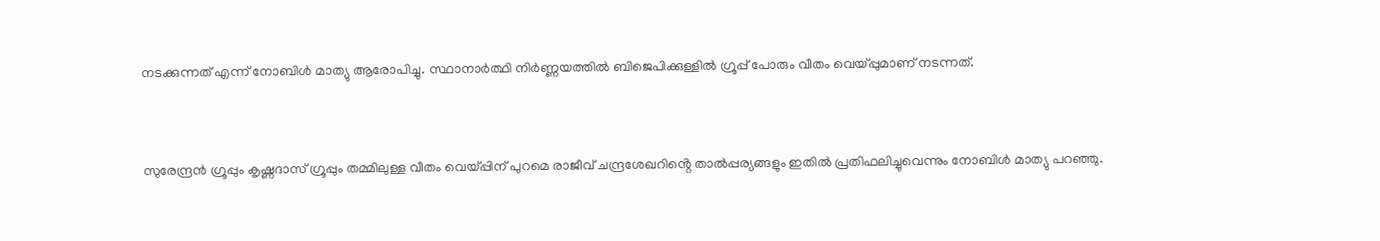നടക്കുന്നത് എന്ന് നോബിൾ മാത്യു ആരോപിച്ചു. സ്ഥാനാർത്ഥി നിർണ്ണയത്തിൽ ബിജെപിക്കുള്ളിൽ ഗ്രൂപ്പ് പോരും വീതം വെയ്‌പ്പുമാണ് നടന്നത്.



സുരേന്ദ്രൻ ഗ്രൂപ്പും കൃഷ്ണദാസ് ഗ്രൂപ്പും തമ്മിലുള്ള വീതം വെയ്പ്പിന് പുറമെ രാജീവ് ചന്ദ്രശേഖറിൻ്റെ താൽപ്പര്യങ്ങളും ഇതിൽ പ്രതിഫലിച്ചുവെന്നും നോബിൾ മാത്യു പറഞ്ഞു.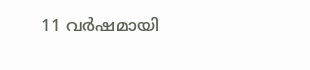11 വർഷമായി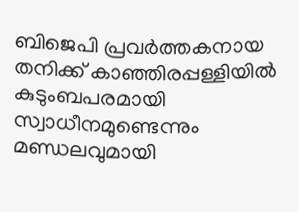ബിജെപി പ്രവർത്തകനായ തനിക്ക് കാഞ്ഞിരപ്പള്ളിയിൽ കുടുംബപരമായി സ്വാധീനമുണ്ടെന്നും മണ്ഡലവുമായി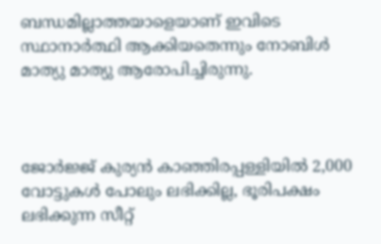ബന്ധമില്ലാത്തയാളെയാണ് ഇവിടെ സ്ഥാനാർത്ഥി ആക്കിയതെന്നും നോബിൾ മാത്യു മാത്യു ആരോപിച്ചിരുന്നു.



ജോർജ്ജ് കുര്യൻ കാഞ്ഞിരപ്പള്ളിയിൽ 2,000 വോട്ടുകൾ പോലും ലഭിക്കില്ല, ഭൂരിപക്ഷം ലഭിക്കുന്ന സീറ്റ്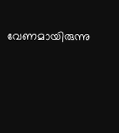വേണമായിരുന്നു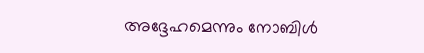അദ്ദേഹമെന്നും നോബിൾ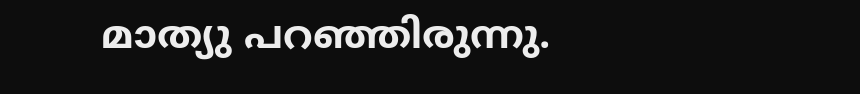മാത്യു പറഞ്ഞിരുന്നു.